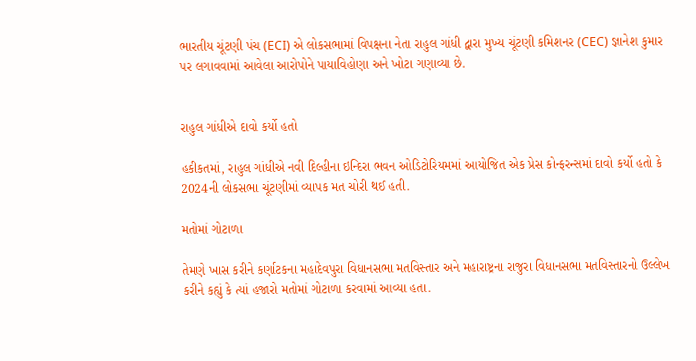ભારતીય ચૂંટણી પંચ (ECI) એ લોકસભામાં વિપક્ષના નેતા રાહુલ ગાંધી દ્વારા મુખ્ય ચૂંટણી કમિશનર (CEC) જ્ઞાનેશ કુમાર પર લગાવવામાં આવેલા આરોપોને પાયાવિહોણા અને ખોટા ગણાવ્યા છે.


રાહુલ ગાંધીએ દાવો કર્યો હતો

હકીકતમાં, રાહુલ ગાંધીએ નવી દિલ્હીના ઇન્દિરા ભવન ઓડિટોરિયમમાં આયોજિત એક પ્રેસ કોન્ફરન્સમાં દાવો કર્યો હતો કે 2024ની લોકસભા ચૂંટણીમાં વ્યાપક મત ચોરી થઈ હતી.

મતોમાં ગોટાળા

તેમણે ખાસ કરીને કર્ણાટકના મહાદેવપુરા વિધાનસભા મતવિસ્તાર અને મહારાષ્ટ્રના રાજુરા વિધાનસભા મતવિસ્તારનો ઉલ્લેખ કરીને કહ્યું કે ત્યાં હજારો મતોમાં ગોટાળા કરવામાં આવ્યા હતા.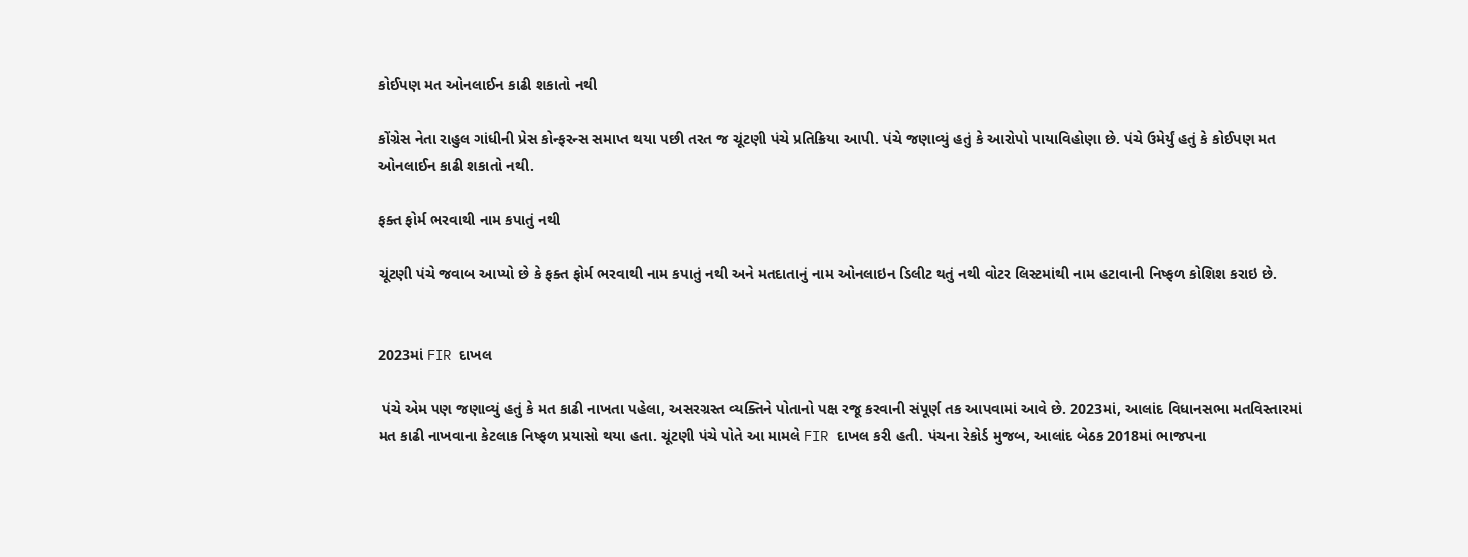કોઈપણ મત ઓનલાઈન કાઢી શકાતો નથી

કોંગ્રેસ નેતા રાહુલ ગાંધીની પ્રેસ કોન્ફરન્સ સમાપ્ત થયા પછી તરત જ ચૂંટણી પંચે પ્રતિક્રિયા આપી. પંચે જણાવ્યું હતું કે આરોપો પાયાવિહોણા છે. પંચે ઉમેર્યું હતું કે કોઈપણ મત ઓનલાઈન કાઢી શકાતો નથી.

ફક્ત ફોર્મ ભરવાથી નામ કપાતું નથી

ચૂંટણી પંચે જવાબ આપ્યો છે કે ફક્ત ફોર્મ ભરવાથી નામ કપાતું નથી અને મતદાતાનું નામ ઓનલાઇન ડિલીટ થતું નથી વોટર લિસ્ટમાંથી નામ હટાવાની નિષ્ફળ કોશિશ કરાઇ છે.


2023માં FIR દાખલ

 પંચે એમ પણ જણાવ્યું હતું કે મત કાઢી નાખતા પહેલા, અસરગ્રસ્ત વ્યક્તિને પોતાનો પક્ષ રજૂ કરવાની સંપૂર્ણ તક આપવામાં આવે છે. 2023માં, આલાંદ વિધાનસભા મતવિસ્તારમાં મત કાઢી નાખવાના કેટલાક નિષ્ફળ પ્રયાસો થયા હતા. ચૂંટણી પંચે પોતે આ મામલે FIR દાખલ કરી હતી. પંચના રેકોર્ડ મુજબ, આલાંદ બેઠક 2018માં ભાજપના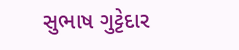સુભાષ ગુટ્ટેદાર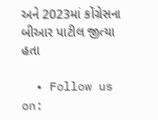અને 2023માં કોંગ્રેસના બીઆર પાટીલ જીત્યા હતા

  • Follow us on: